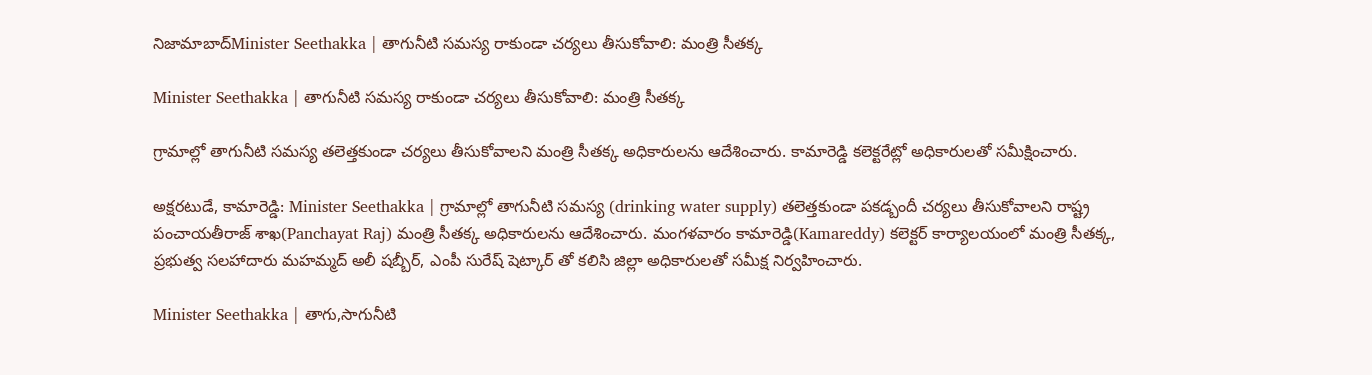నిజామాబాద్Minister Seethakka | తాగునీటి సమస్య రాకుండా చర్యలు తీసుకోవాలి: మంత్రి సీతక్క

Minister Seethakka | తాగునీటి సమస్య రాకుండా చర్యలు తీసుకోవాలి: మంత్రి సీతక్క

గ్రామాల్లో తాగునీటి సమస్య తలెత్తకుండా చర్యలు తీసుకోవాలని మంత్రి సీతక్క అధికారులను ఆదేశించారు. కామారెడ్డి కలెక్టరేట్లో అధికారులతో సమీక్షించారు.

అక్షరటుడే, కామారెడ్డి: Minister Seethakka | గ్రామాల్లో తాగునీటి సమస్య (drinking water supply) తలెత్తకుండా పకడ్బందీ చర్యలు తీసుకోవాలని రాష్ట్ర పంచాయతీరాజ్ శాఖ(Panchayat Raj) మంత్రి సీతక్క అధికారులను ఆదేశించారు. మంగళవారం కామారెడ్డి(Kamareddy) కలెక్టర్ కార్యాలయంలో మంత్రి సీతక్క, ప్రభుత్వ సలహాదారు మహమ్మద్ అలీ షబ్బీర్, ఎంపీ సురేష్ షెట్కార్ తో కలిసి జిల్లా అధికారులతో సమీక్ష నిర్వహించారు.

Minister Seethakka | తాగు,సాగునీటి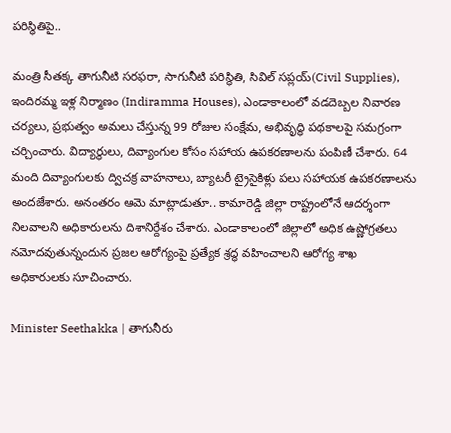పరిస్థితిపై..

మంత్రి సీతక్క తాగునీటి సరఫరా, సాగునీటి పరిస్థితి, సివిల్ సప్లయ్(Civil Supplies), ఇందిరమ్మ ఇళ్ల నిర్మాణం (Indiramma Houses), ఎండాకాలంలో వడదెబ్బల నివారణ చర్యలు, ప్రభుత్వం అమలు చేస్తున్న 99 రోజుల సంక్షేమ, అభివృద్ధి పథకాలపై సమగ్రంగా చర్చించారు. విద్యార్థులు, దివ్యాంగుల కోసం సహాయ ఉపకరణాలను పంపిణీ చేశారు. 64 మంది దివ్యాంగులకు ద్విచక్ర వాహనాలు, బ్యాటరీ ట్రైసైకిళ్లు పలు సహాయక ఉపకరణాలను అందజేశారు. అనంతరం ఆమె మాట్లాడుతూ.. కామారెడ్డి జిల్లా రాష్ట్రంలోనే ఆదర్శంగా నిలవాలని అధికారులను దిశానిర్దేశం చేశారు. ఎండాకాలంలో జిల్లాలో అధిక ఉష్ణోగ్రతలు నమోదవుతున్నందున ప్రజల ఆరోగ్యంపై ప్రత్యేక శ్రద్ధ వహించాలని ఆరోగ్య శాఖ అధికారులకు సూచించారు.

Minister Seethakka | తాగునీరు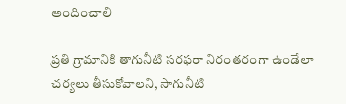అందించాలి

ప్రతి గ్రామానికి తాగునీటి సరఫరా నిరంతరంగా ఉండేలా చర్యలు తీసుకోవాలని, సాగునీటి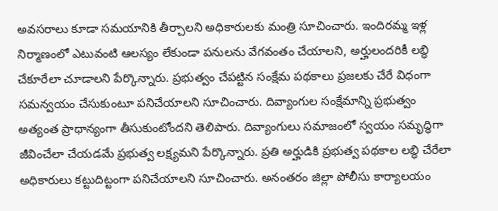అవసరాలు కూడా సమయానికి తీర్చాలని అధికారులకు మంత్రి సూచించారు. ఇందిరమ్మ ఇళ్ల నిర్మాణంలో ఎటువంటి ఆలస్యం లేకుండా పనులను వేగవంతం చేయాలని, అర్హులందరికీ లబ్ధి చేకూరేలా చూడాలని పేర్కొన్నారు. ప్రభుత్వం చేపట్టిన సంక్షేమ పథకాలు ప్రజలకు చేరే విధంగా సమన్వయం చేసుకుంటూ పనిచేయాలని సూచించారు. దివ్యాంగుల సంక్షేమాన్ని ప్రభుత్వం అత్యంత ప్రాధాన్యంగా తీసుకుంటోందని తెలిపారు. దివ్యాంగులు సమాజంలో స్వయం సమృద్ధిగా జీవించేలా చేయడమే ప్రభుత్వ లక్ష్యమని పేర్కొన్నారు. ప్రతి అర్హుడికి ప్రభుత్వ పథకాల లబ్ధి చేరేలా అధికారులు కట్టుదిట్టంగా పనిచేయాలని సూచించారు. అనంతరం జిల్లా పోలీసు కార్యాలయం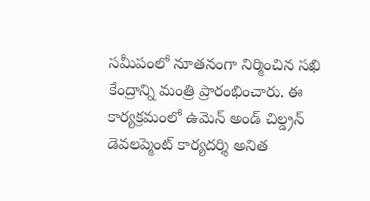సమీపంలో నూతనంగా నిర్మించిన సఖి కేంద్రాన్ని మంత్రి ప్రారంభించారు. ఈ కార్యక్రమంలో ఉమెన్ అండ్ చిల్డ్రన్ డెవలప్మెంట్ కార్యదర్శి అనిత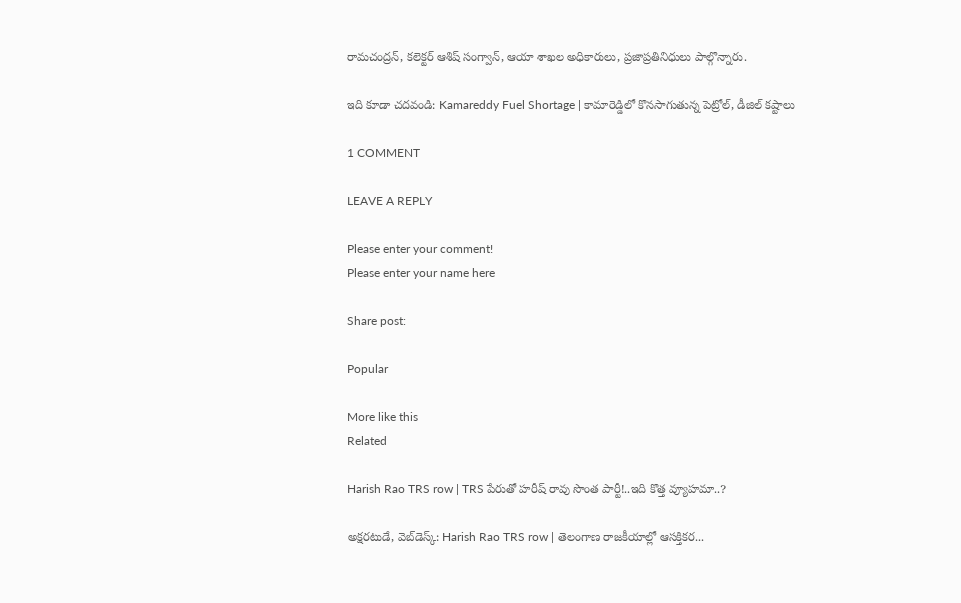రామచంద్రన్, కలెక్టర్ ఆశిష్ సంగ్వాన్, ఆయా శాఖల అధికారులు, ప్రజాప్రతినిధులు పాల్గొన్నారు.

ఇది కూడా చదవండి: Kamareddy Fuel Shortage | కామారెడ్డిలో కొనసాగుతున్న పెట్రోల్, డీజిల్ కష్టాలు

1 COMMENT

LEAVE A REPLY

Please enter your comment!
Please enter your name here

Share post:

Popular

More like this
Related

Harish Rao TRS row | TRS పేరుతో హరీష్ రావు సొంత పార్టీ!..ఇది కొత్త వ్యూహమా..?

అక్షరటుడే, వెబ్‌డెస్క్‌: Harish Rao TRS row | తెలంగాణ రాజకీయాల్లో ఆసక్తికర...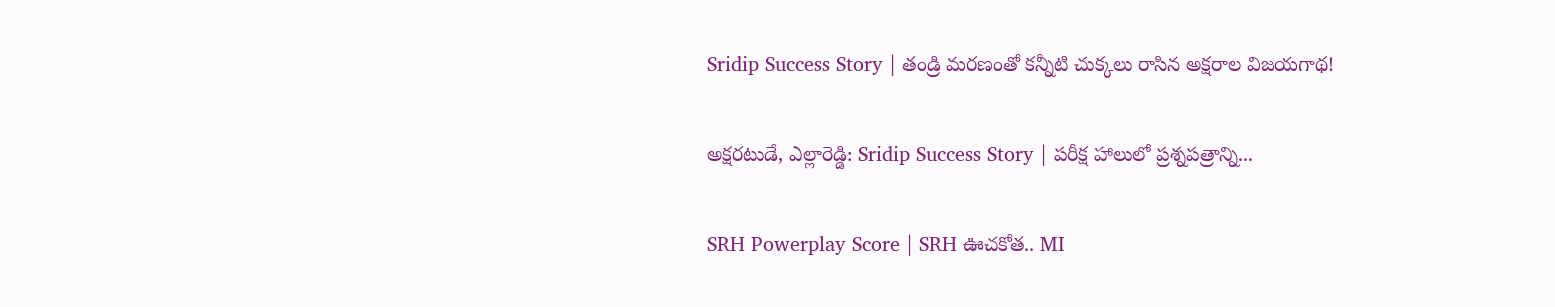Sridip Success Story | తండ్రి మరణంతో కన్నీటి చుక్కలు రాసిన అక్షరాల విజయగాథ!

అక్షరటుడే, ఎల్లారెడ్డి: Sridip Success Story | పరీక్ష హాలులో ప్రశ్నపత్రాన్ని...

SRH Powerplay Score | SRH ఊచకోత.. MI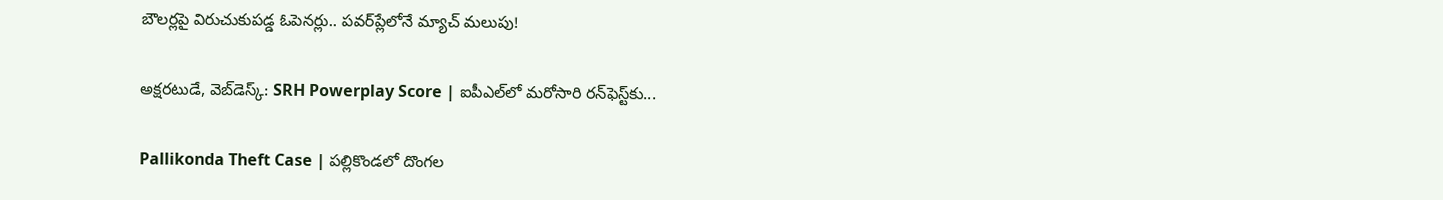బౌలర్లపై విరుచుకుపడ్డ ఓపెనర్లు.. పవర్‌ప్లేలోనే మ్యాచ్ మలుపు!

అక్షరటుడే, వెబ్‌డెస్క్‌: SRH Powerplay Score | ఐపీఎల్‌లో మరోసారి రన్‌ఫెస్ట్‌కు...

Pallikonda Theft Case | పల్లికొండలో దొంగల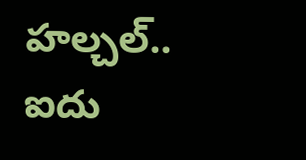హల్చల్.. ఐదు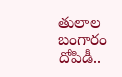తులాల బంగారం దోపిడీ..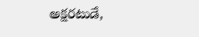అక్షరటుడే,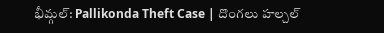భీమ్గల్: Pallikonda Theft Case | దొంగలు హల్చల్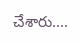చేశారు....